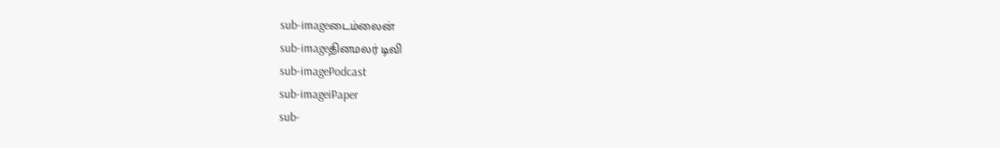sub-imageடைம்லைன்
sub-imageதினமலர் டிவி
sub-imagePodcast
sub-imageiPaper
sub-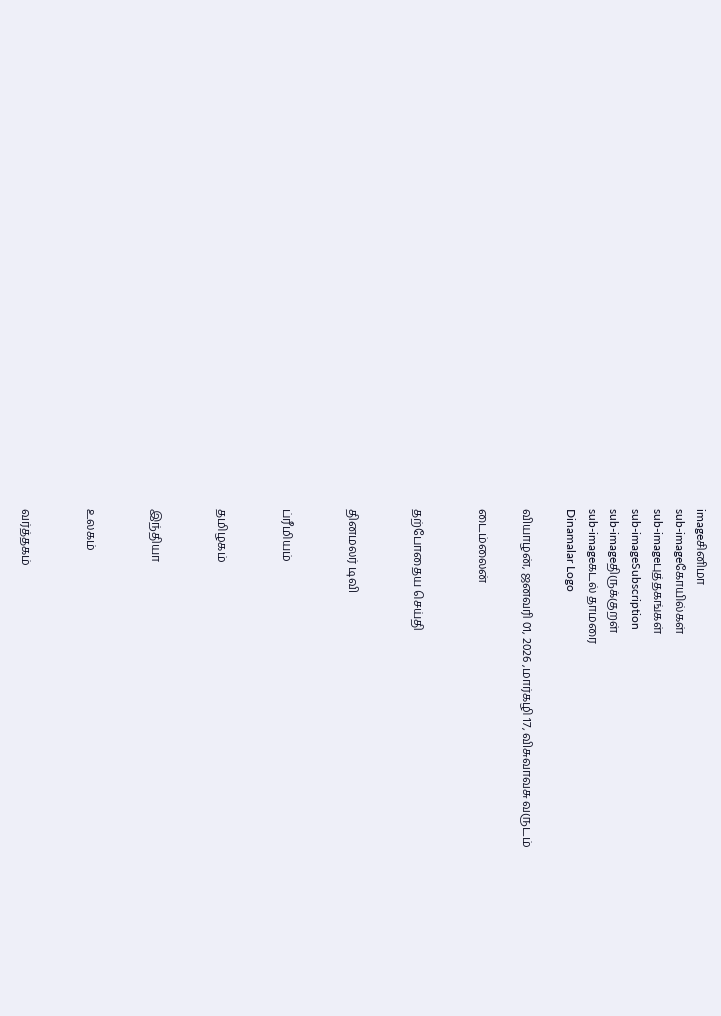imageசினிமா
sub-imageகோயில்கள்
sub-imageபுத்தகங்கள்
sub-imageSubscription
sub-imageதிருக்குறள்
sub-imageகடல் தாமரை
Dinamalar Logo

வியாழன், ஜனவரி 01, 2026 ,மார்கழி 17, விசுவாவசு வருடம்

டைம்லைன்


தற்போதைய செய்தி


தினமலர் டிவி


ப்ரீமியம்


தமிழகம்


இந்தியா


உலகம்


வர்த்தகம்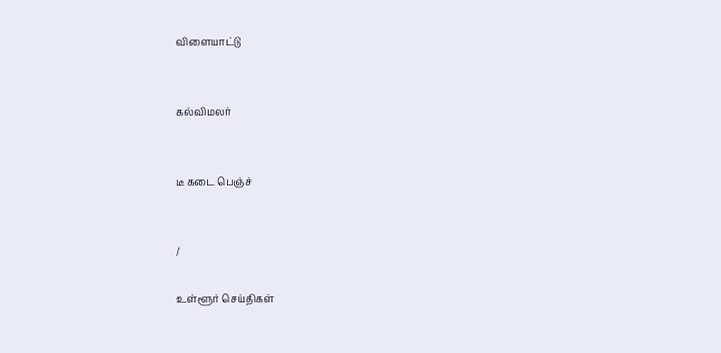விளையாட்டு


கல்விமலர்


டீ கடை பெஞ்ச்


/

உள்ளூர் செய்திகள்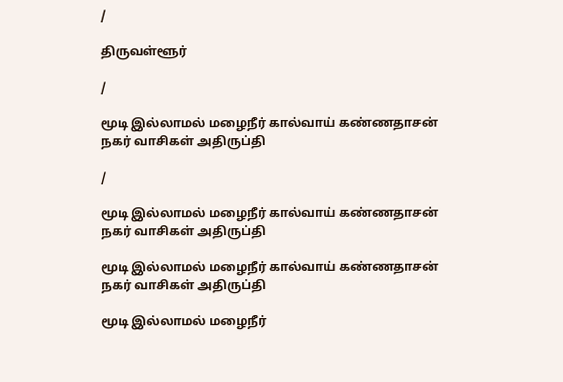/

திருவள்ளூர்

/

மூடி இல்லாமல் மழைநீர் கால்வாய் கண்ணதாசன் நகர் வாசிகள் அதிருப்தி

/

மூடி இல்லாமல் மழைநீர் கால்வாய் கண்ணதாசன் நகர் வாசிகள் அதிருப்தி

மூடி இல்லாமல் மழைநீர் கால்வாய் கண்ணதாசன் நகர் வாசிகள் அதிருப்தி

மூடி இல்லாமல் மழைநீர்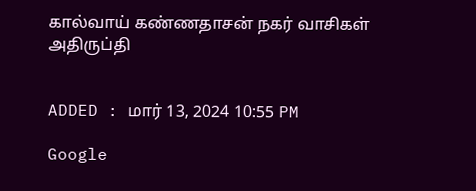கால்வாய் கண்ணதாசன் நகர் வாசிகள் அதிருப்தி


ADDED : மார் 13, 2024 10:55 PM

Google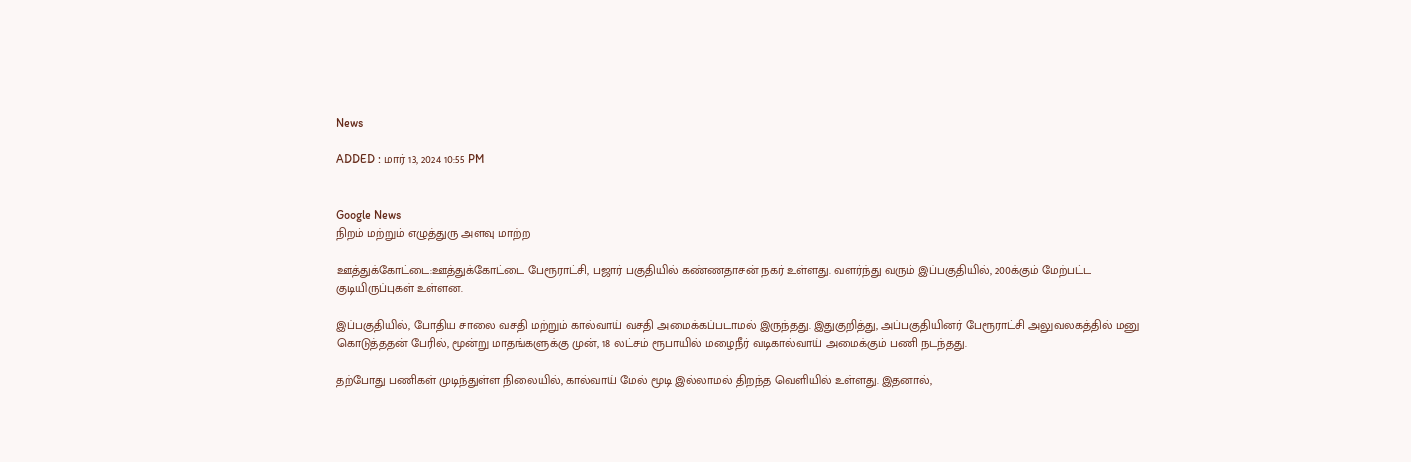News

ADDED : மார் 13, 2024 10:55 PM


Google News
நிறம் மற்றும் எழுத்துரு அளவு மாற்ற

ஊத்துக்கோட்டை:ஊத்துக்கோட்டை பேரூராட்சி, பஜார் பகுதியில் கண்ணதாசன் நகர் உள்ளது. வளர்ந்து வரும் இப்பகுதியில், 200க்கும் மேற்பட்ட குடியிருப்புகள் உள்ளன.

இப்பகுதியில், போதிய சாலை வசதி மற்றும் கால்வாய் வசதி அமைக்கப்படாமல் இருந்தது. இதுகுறித்து, அப்பகுதியினர் பேரூராட்சி அலுவலகத்தில் மனு கொடுத்ததன் பேரில், மூன்று மாதங்களுக்கு முன், 18 லட்சம் ரூபாயில் மழைநீர் வடிகால்வாய் அமைக்கும் பணி நடந்தது.

தற்போது பணிகள் முடிந்துள்ள நிலையில், கால்வாய் மேல் மூடி இல்லாமல் திறந்த வெளியில் உள்ளது. இதனால்,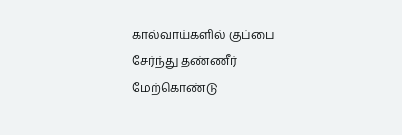கால்வாய்களில் குப்பை சேர்ந்து தண்ணீர் மேற்கொண்டு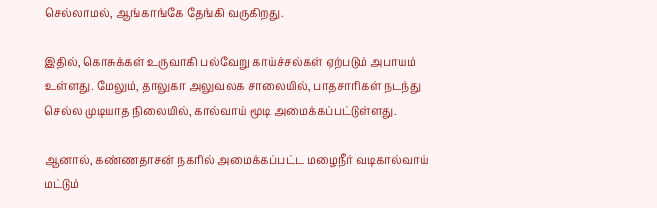செல்லாமல், ஆங்காங்கே தேங்கி வருகிறது.

இதில், கொசுக்கள் உருவாகி பல்வேறு காய்ச்சல்கள் ஏற்படும் அபாயம் உள்ளது. மேலும், தாலுகா அலுவலக சாலையில், பாதசாரிகள் நடந்து செல்ல முடியாத நிலையில், கால்வாய் மூடி அமைக்கப்பட்டுள்ளது.

ஆனால், கண்ணதாசன் நகரில் அமைக்கப்பட்ட மழைநீர் வடிகால்வாய் மட்டும்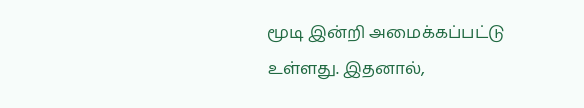மூடி இன்றி அமைக்கப்பட்டு உள்ளது. இதனால்,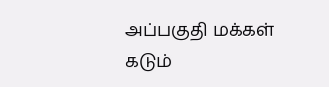அப்பகுதி மக்கள் கடும்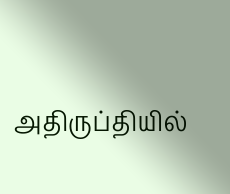அதிருப்தியில்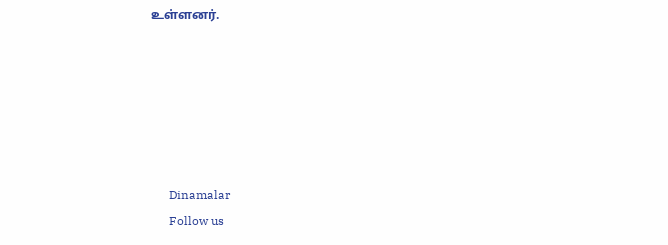உள்ளனர்.






      Dinamalar
      Follow us